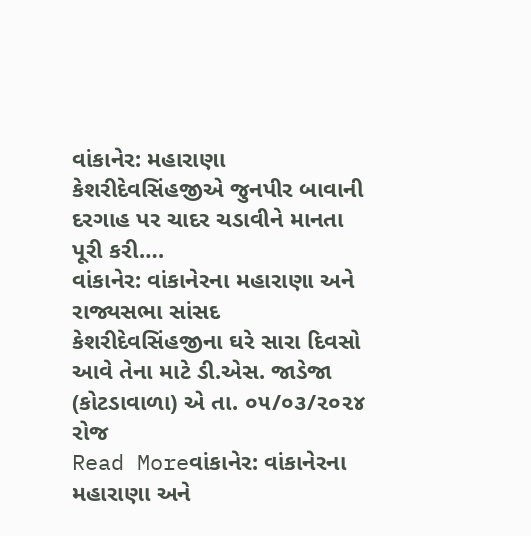વાંકાનેર: મહારાણા કેશરીદેવસિંહજીએ જુનપીર બાવાની દરગાહ પર ચાદર ચડાવીને માનતા પૂરી કરી….
વાંકાનેર: વાંકાનેરના મહારાણા અને રાજ્યસભા સાંસદ કેશરીદેવસિંહજીના ઘરે સારા દિવસો આવે તેના માટે ડી.એસ. જાડેજા (કોટડાવાળા) એ તા. ૦૫/૦૩/૨૦૨૪ રોજ
Read Moreવાંકાનેર: વાંકાનેરના મહારાણા અને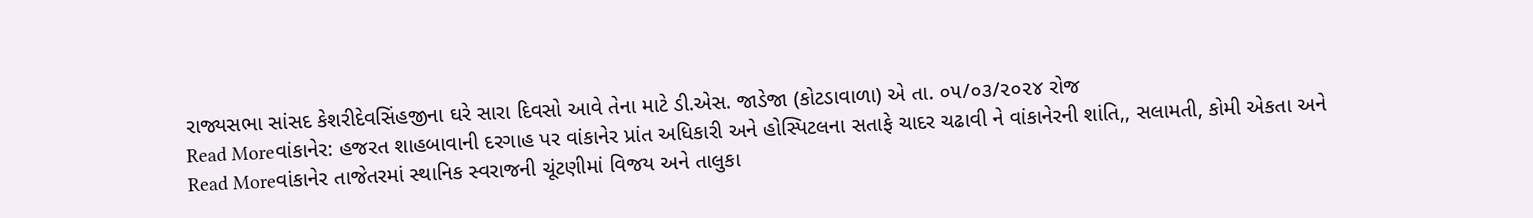રાજ્યસભા સાંસદ કેશરીદેવસિંહજીના ઘરે સારા દિવસો આવે તેના માટે ડી.એસ. જાડેજા (કોટડાવાળા) એ તા. ૦૫/૦૩/૨૦૨૪ રોજ
Read Moreવાંકાનેર: હજરત શાહબાવાની દરગાહ પર વાંકાનેર પ્રાંત અધિકારી અને હોસ્પિટલના સતાફે ચાદર ચઢાવી ને વાંકાનેરની શાંતિ,, સલામતી, કોમી એકતા અને
Read Moreવાંકાનેર તાજેતરમાં સ્થાનિક સ્વરાજની ચૂંટણીમાં વિજય અને તાલુકા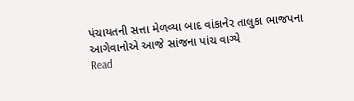પંચાયતની સત્તા મેળવ્યા બાદ વાંકાનેર તાલુકા ભાજપના આગેવાનોએ આજે સાંજના પાંચ વાગ્યે
Read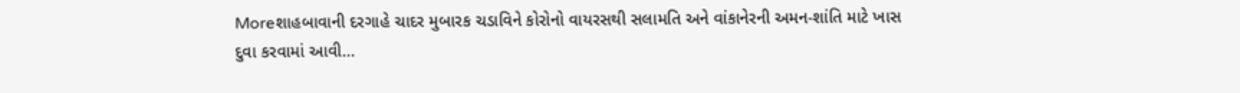Moreશાહબાવાની દરગાહે ચાદર મુબારક ચડાવિને કોરોનો વાયરસથી સલામતિ અને વાંકાનેરની અમન-શાંતિ માટે ખાસ દુવા કરવામાં આવી…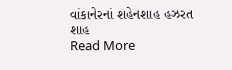વાંકાનેરનાં શહેનશાહ હઝરત શાહ
Read More